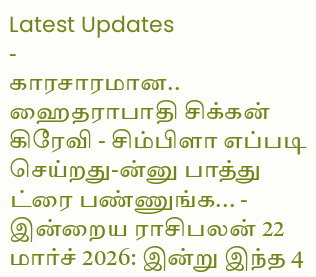Latest Updates
-
காரசாரமான.. ஹைதராபாதி சிக்கன் கிரேவி - சிம்பிளா எப்படி செய்றது-ன்னு பாத்து ட்ரை பண்ணுங்க... -
இன்றைய ராசிபலன் 22 மார்ச் 2026: இன்று இந்த 4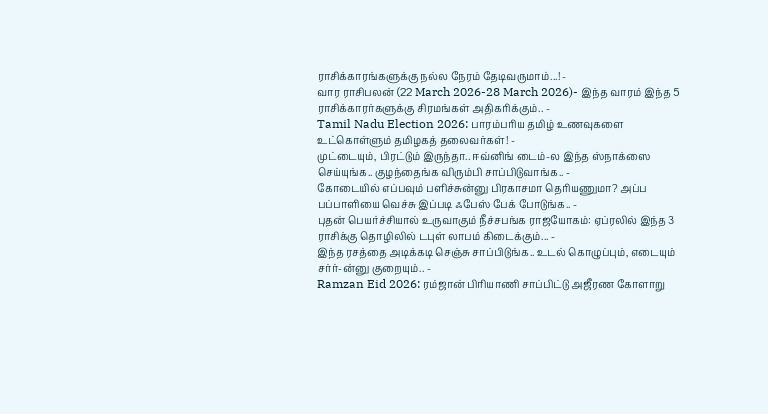ராசிக்காரங்களுக்கு நல்ல நேரம் தேடிவருமாம்...! -
வார ராசிபலன் (22 March 2026-28 March 2026)- இந்த வாரம் இந்த 5 ராசிக்காரர்களுக்கு சிரமங்கள் அதிகரிக்கும்.. -
Tamil Nadu Election 2026: பாரம்பரிய தமிழ் உணவுகளை உட்கொள்ளும் தமிழகத் தலைவர்கள்! -
முட்டையும், பிரட்டும் இருந்தா.. ஈவ்னிங் டைம்-ல இந்த ஸ்நாக்ஸை செய்யுங்க.. குழந்தைங்க விரும்பி சாப்பிடுவாங்க.. -
கோடையில் எப்பவும் பளிச்சுன்னு பிரகாசமா தெரியணுமா? அப்ப பப்பாளியை வெச்சு இப்படி ஃபேஸ் பேக் போடுங்க.. -
புதன் பெயர்ச்சியால் உருவாகும் நீச்சபங்க ராஜயோகம்: ஏப்ரலில் இந்த 3 ராசிக்கு தொழிலில் டபுள் லாபம் கிடைக்கும்... -
இந்த ரசத்தை அடிக்கடி செஞ்சு சாப்பிடுங்க.. உடல் கொழுப்பும், எடையும் சர்ர்-ன்னு குறையும்.. -
Ramzan Eid 2026: ரம்ஜான் பிரியாணி சாப்பிட்டு அஜீரண கோளாறு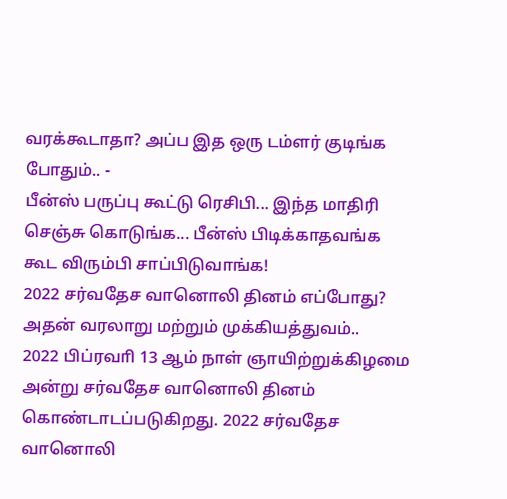வரக்கூடாதா? அப்ப இத ஒரு டம்ளர் குடிங்க போதும்.. -
பீன்ஸ் பருப்பு கூட்டு ரெசிபி... இந்த மாதிரி செஞ்சு கொடுங்க... பீன்ஸ் பிடிக்காதவங்க கூட விரும்பி சாப்பிடுவாங்க!
2022 சர்வதேச வானொலி தினம் எப்போது? அதன் வரலாறு மற்றும் முக்கியத்துவம்..
2022 பிப்ரவாி 13 ஆம் நாள் ஞாயிற்றுக்கிழமை அன்று சர்வதேச வானொலி தினம் கொண்டாடப்படுகிறது. 2022 சர்வதேச வானொலி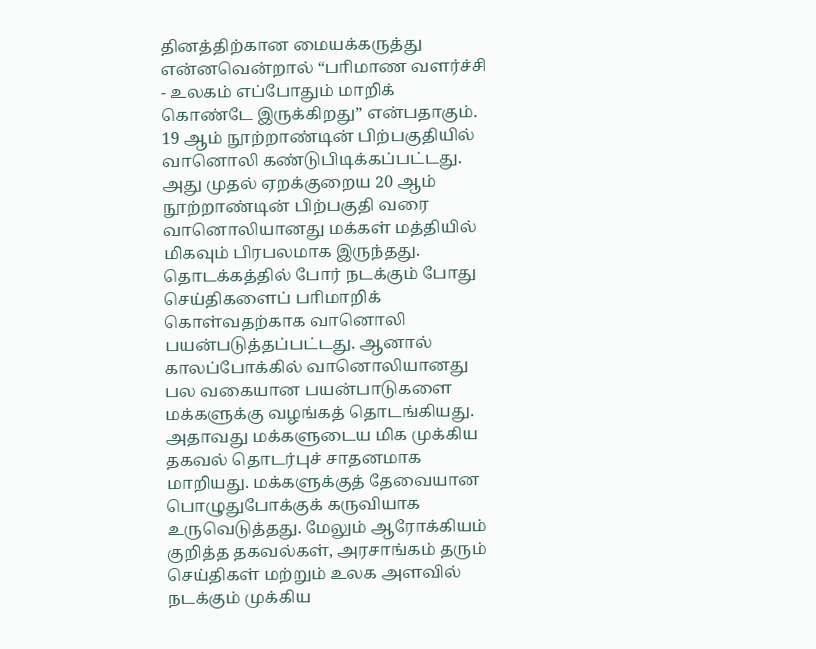தினத்திற்கான மையக்கருத்து என்னவென்றால் “பாிமாண வளர்ச்சி - உலகம் எப்போதும் மாறிக் கொண்டே இருக்கிறது” என்பதாகும்.
19 ஆம் நூற்றாண்டின் பிற்பகுதியில் வானொலி கண்டுபிடிக்கப்பட்டது. அது முதல் ஏறக்குறைய 20 ஆம் நூற்றாண்டின் பிற்பகுதி வரை வானொலியானது மக்கள் மத்தியில் மிகவும் பிரபலமாக இருந்தது.
தொடக்கத்தில் போர் நடக்கும் போது செய்திகளைப் பாிமாறிக் கொள்வதற்காக வானொலி பயன்படுத்தப்பட்டது. ஆனால் காலப்போக்கில் வானொலியானது பல வகையான பயன்பாடுகளை மக்களுக்கு வழங்கத் தொடங்கியது. அதாவது மக்களுடைய மிக முக்கிய தகவல் தொடர்புச் சாதனமாக மாறியது. மக்களுக்குத் தேவையான பொழுதுபோக்குக் கருவியாக உருவெடுத்தது. மேலும் ஆரோக்கியம் குறித்த தகவல்கள், அரசாங்கம் தரும் செய்திகள் மற்றும் உலக அளவில் நடக்கும் முக்கிய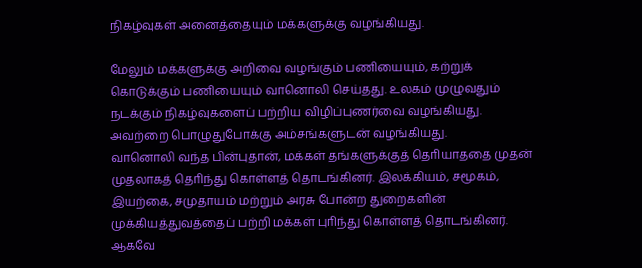நிகழ்வுகள் அனைத்தையும் மக்களுக்கு வழங்கியது.

மேலும் மக்களுக்கு அறிவை வழங்கும் பணியையும், கற்றுக் கொடுக்கும் பணியையும் வானொலி செய்தது. உலகம் முழுவதும் நடக்கும் நிகழ்வுகளைப் பற்றிய விழிப்புணர்வை வழங்கியது. அவற்றை பொழுதுபோக்கு அம்சங்களுடன் வழங்கியது.
வானொலி வந்த பின்புதான், மக்கள் தங்களுக்குத் தொியாததை முதன் முதலாகத் தொிந்து கொள்ளத் தொடங்கினர். இலக்கியம், சமூகம், இயற்கை, சமுதாயம் மற்றும் அரசு போன்ற துறைகளின் முக்கியத்துவத்தைப் பற்றி மக்கள் புாிந்து கொள்ளத் தொடங்கினர்.
ஆகவே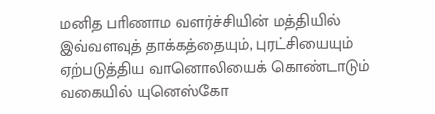மனித பாிணாம வளர்ச்சியின் மத்தியில் இவ்வளவுத் தாக்கத்தையும், புரட்சியையும் ஏற்படுத்திய வானொலியைக் கொண்டாடும் வகையில் யுனெஸ்கோ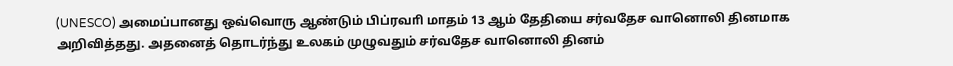(UNESCO) அமைப்பானது ஒவ்வொரு ஆண்டும் பிப்ரவாி மாதம் 13 ஆம் தேதியை சர்வதேச வானொலி தினமாக அறிவித்தது. அதனைத் தொடர்ந்து உலகம் முழுவதும் சர்வதேச வானொலி தினம்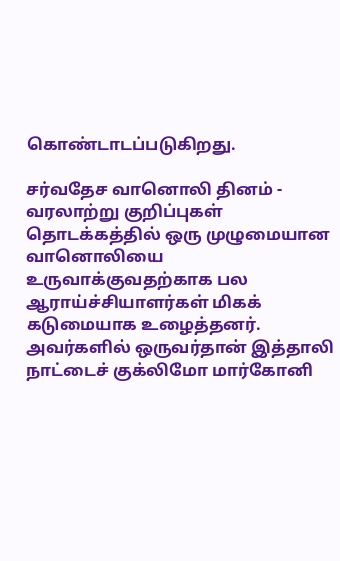கொண்டாடப்படுகிறது.

சர்வதேச வானொலி தினம் - வரலாற்று குறிப்புகள்
தொடக்கத்தில் ஒரு முழுமையான வானொலியை உருவாக்குவதற்காக பல ஆராய்ச்சியாளர்கள் மிகக் கடுமையாக உழைத்தனர். அவர்களில் ஒருவர்தான் இத்தாலி நாட்டைச் குக்லிமோ மார்கோனி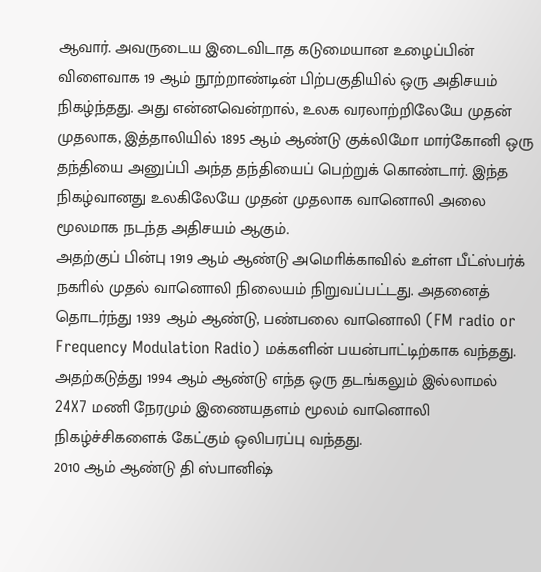ஆவார். அவருடைய இடைவிடாத கடுமையான உழைப்பின் விளைவாக 19 ஆம் நூற்றாண்டின் பிற்பகுதியில் ஒரு அதிசயம் நிகழ்ந்தது. அது என்னவென்றால், உலக வரலாற்றிலேயே முதன் முதலாக, இத்தாலியில் 1895 ஆம் ஆண்டு குக்லிமோ மார்கோனி ஒரு தந்தியை அனுப்பி அந்த தந்தியைப் பெற்றுக் கொண்டார். இந்த நிகழ்வானது உலகிலேயே முதன் முதலாக வானொலி அலை மூலமாக நடந்த அதிசயம் ஆகும்.
அதற்குப் பின்பு 1919 ஆம் ஆண்டு அமொிக்காவில் உள்ள பீட்ஸ்பர்க் நகாில் முதல் வானொலி நிலையம் நிறுவப்பட்டது. அதனைத் தொடர்ந்து 1939 ஆம் ஆண்டு, பண்பலை வானொலி (FM radio or Frequency Modulation Radio) மக்களின் பயன்பாட்டிற்காக வந்தது. அதற்கடுத்து 1994 ஆம் ஆண்டு எந்த ஒரு தடங்கலும் இல்லாமல் 24X7 மணி நேரமும் இணையதளம் மூலம் வானொலி நிகழ்ச்சிகளைக் கேட்கும் ஒலிபரப்பு வந்தது.
2010 ஆம் ஆண்டு தி ஸ்பானிஷ்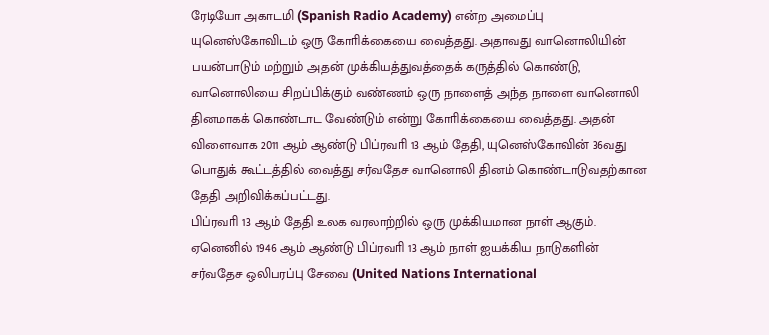ரேடியோ அகாடமி (Spanish Radio Academy) என்ற அமைப்பு யுனெஸ்கோவிடம் ஒரு கோாிக்கையை வைத்தது. அதாவது வானொலியின் பயன்பாடும் மற்றும் அதன் முக்கியத்துவத்தைக் கருத்தில் கொண்டு, வானொலியை சிறப்பிக்கும் வண்ணம் ஒரு நாளைத் அந்த நாளை வானொலி தினமாகக் கொண்டாட வேண்டும் என்று கோாிக்கையை வைத்தது. அதன் விளைவாக 2011 ஆம் ஆண்டு பிப்ரவாி 13 ஆம் தேதி, யுனெஸ்கோவின் 36வது பொதுக் கூட்டத்தில் வைத்து சர்வதேச வானொலி தினம் கொண்டாடுவதற்கான தேதி அறிவிக்கப்பட்டது.
பிப்ரவாி 13 ஆம் தேதி உலக வரலாற்றில் ஒரு முக்கியமான நாள் ஆகும். ஏனெனில் 1946 ஆம் ஆண்டு பிப்ரவாி 13 ஆம் நாள் ஐயக்கிய நாடுகளின் சர்வதேச ஒலிபரப்பு சேவை (United Nations International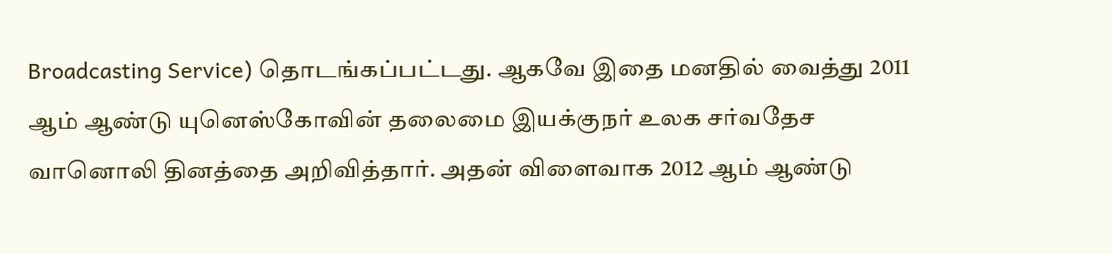Broadcasting Service) தொடங்கப்பட்டது. ஆகவே இதை மனதில் வைத்து 2011 ஆம் ஆண்டு யுனெஸ்கோவின் தலைமை இயக்குநர் உலக சர்வதேச வானொலி தினத்தை அறிவித்தார். அதன் விளைவாக 2012 ஆம் ஆண்டு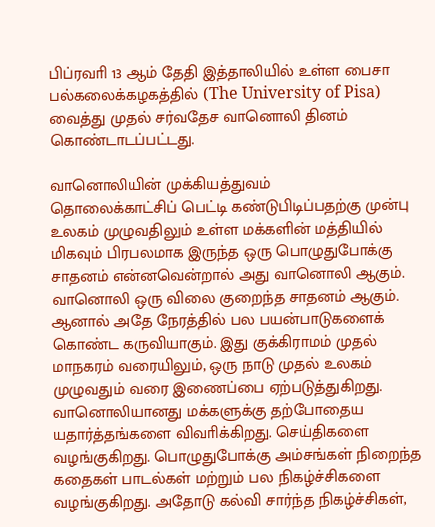பிப்ரவாி 13 ஆம் தேதி இத்தாலியில் உள்ள பைசா பல்கலைக்கழகத்தில் (The University of Pisa) வைத்து முதல் சர்வதேச வானொலி தினம் கொண்டாடப்பட்டது.

வானொலியின் முக்கியத்துவம்
தொலைக்காட்சிப் பெட்டி கண்டுபிடிப்பதற்கு முன்பு உலகம் முழுவதிலும் உள்ள மக்களின் மத்தியில் மிகவும் பிரபலமாக இருந்த ஒரு பொழுதுபோக்கு சாதனம் என்னவென்றால் அது வானொலி ஆகும். வானொலி ஒரு விலை குறைந்த சாதனம் ஆகும். ஆனால் அதே நேரத்தில் பல பயன்பாடுகளைக் கொண்ட கருவியாகும். இது குக்கிராமம் முதல் மாநகரம் வரையிலும், ஒரு நாடு முதல் உலகம் முழுவதும் வரை இணைப்பை ஏற்படுத்துகிறது.
வானொலியானது மக்களுக்கு தற்போதைய யதார்த்தங்களை விவாிக்கிறது. செய்திகளை வழங்குகிறது. பொழுதுபோக்கு அம்சங்கள் நிறைந்த கதைகள் பாடல்கள் மற்றும் பல நிகழ்ச்சிகளை வழங்குகிறது. அதோடு கல்வி சார்ந்த நிகழ்ச்சிகள்,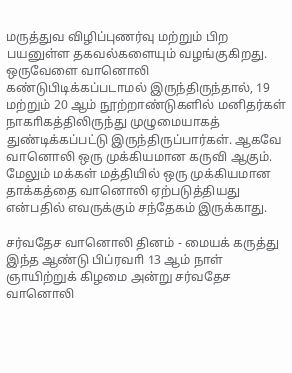மருத்துவ விழிப்புணர்வு மற்றும் பிற பயனுள்ள தகவல்களையும் வழங்குகிறது. ஒருவேளை வானொலி கண்டுபிடிக்கப்படாமல் இருந்திருந்தால், 19 மற்றும் 20 ஆம் நூற்றாண்டுகளில் மனிதர்கள் நாகாிகத்திலிருந்து முழுமையாகத் துண்டிக்கப்பட்டு இருந்திருப்பார்கள். ஆகவே வானொலி ஒரு முக்கியமான கருவி ஆகும். மேலும் மக்கள் மத்தியில் ஒரு முக்கியமான தாக்கத்தை வானொலி ஏற்படுத்தியது என்பதில் எவருக்கும் சந்தேகம் இருக்காது.

சர்வதேச வானொலி தினம் - மையக் கருத்து
இந்த ஆண்டு பிப்ரவாி 13 ஆம் நாள் ஞாயிற்றுக் கிழமை அன்று சர்வதேச வானொலி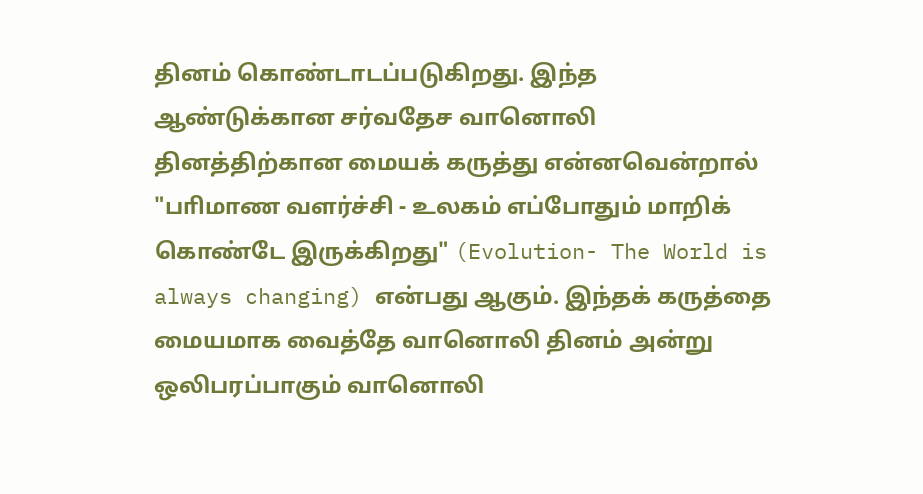தினம் கொண்டாடப்படுகிறது. இந்த ஆண்டுக்கான சர்வதேச வானொலி தினத்திற்கான மையக் கருத்து என்னவென்றால் "பாிமாண வளர்ச்சி - உலகம் எப்போதும் மாறிக் கொண்டே இருக்கிறது" (Evolution- The World is always changing) என்பது ஆகும். இந்தக் கருத்தை மையமாக வைத்தே வானொலி தினம் அன்று ஒலிபரப்பாகும் வானொலி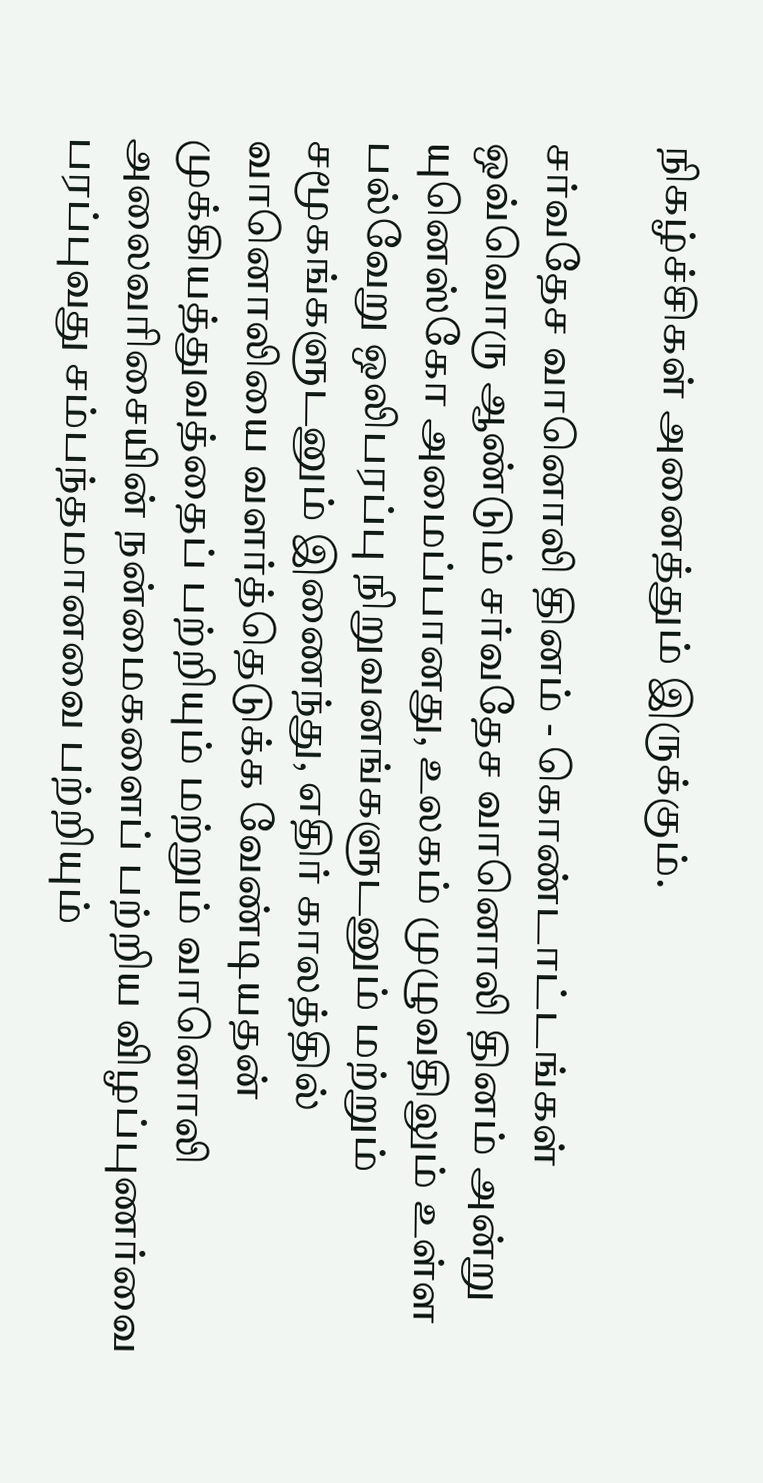நிகழ்ச்சிகள் அனைத்தும் இருக்கும்.

சர்வதேச வானொலி தினம் - கொண்டாட்டங்கள்
ஒவ்வொரு ஆண்டும் சர்வதேச வானொலி தினம் அன்று யுனெஸ்கோ அமைப்பானது, உலகம் முழுவதிலும் உள்ள பல்வேறு ஒலிபரப்பு நிறுவனங்களுடனும் மற்றும் சமூகங்களுடனும் இணைந்து, எதிர் காலத்தில் வானொலியை வளர்த்தெடுக்க வேண்டியதன் முக்கியத்துவத்தைப் பற்றியும் மற்றும் வானொலி அலைவாிசையின் நன்மைகளைப் பற்றிய விழப்புணர்வை பரப்புவது சம்பந்தமானவை பற்றியும்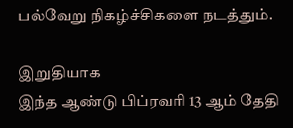பல்வேறு நிகழ்ச்சிகளை நடத்தும்.

இறுதியாக
இந்த ஆண்டு பிப்ரவாி 13 ஆம் தேதி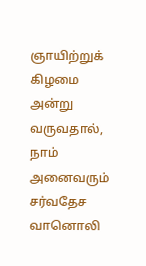ஞாயிற்றுக் கிழமை அன்று வருவதால், நாம் அனைவரும் சர்வதேச வானொலி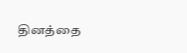தினத்தை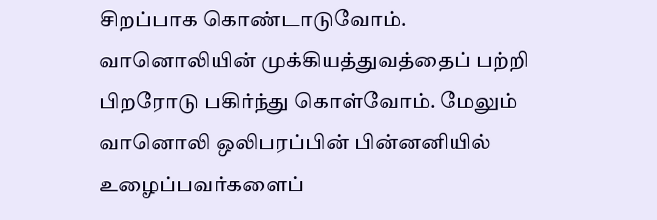சிறப்பாக கொண்டாடுவோம். வானொலியின் முக்கியத்துவத்தைப் பற்றி பிறரோடு பகிர்ந்து கொள்வோம். மேலும் வானொலி ஒலிபரப்பின் பின்னனியில் உழைப்பவர்களைப்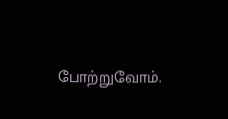போற்றுவோம்.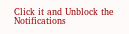Click it and Unblock the Notifications